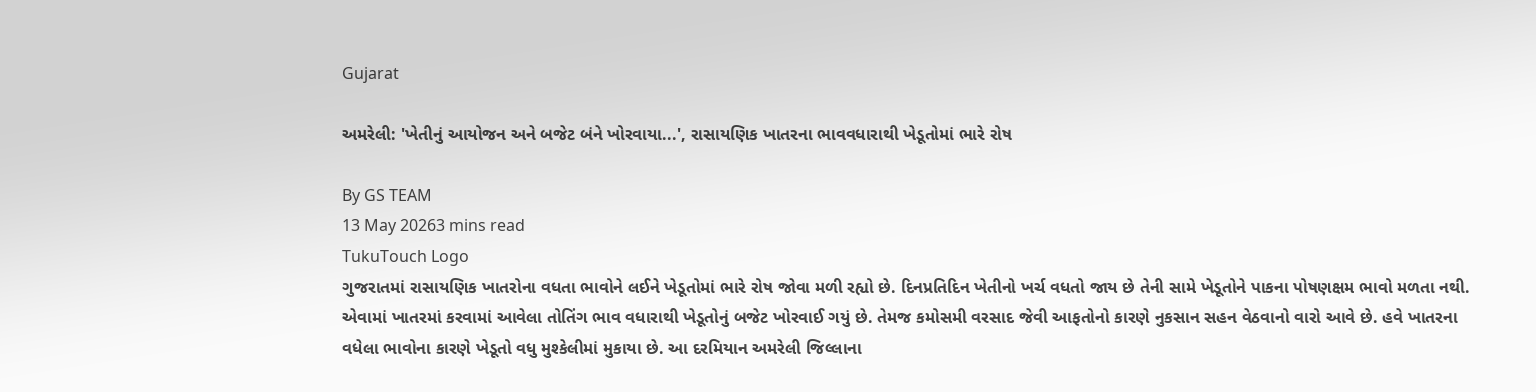Gujarat

અમરેલી: 'ખેતીનું આયોજન અને બજેટ બંને ખોરવાયા...', રાસાયણિક ખાતરના ભાવવધારાથી ખેડૂતોમાં ભારે રોષ

By GS TEAM
13 May 20263 mins read
TukuTouch Logo
ગુજરાતમાં રાસાયણિક ખાતરોના વધતા ભાવોને લઈને ખેડૂતોમાં ભારે રોષ જોવા મળી રહ્યો છે. દિનપ્રતિદિન ખેતીનો ખર્ચ વધતો જાય છે તેની સામે ખેડૂતોને પાકના પોષણક્ષમ ભાવો મળતા નથી. એવામાં ખાતરમાં કરવામાં આવેલા તોતિંગ ભાવ વધારાથી ખેડૂતોનું બજેટ ખોરવાઈ ગયું છે. તેમજ કમોસમી વરસાદ જેવી આફતોનો કારણે નુકસાન સહન વેઠવાનો વારો આવે છે. હવે ખાતરના વધેલા ભાવોના કારણે ખેડૂતો વધુ મુશ્કેલીમાં મુકાયા છે. આ દરમિયાન અમરેલી જિલ્લાના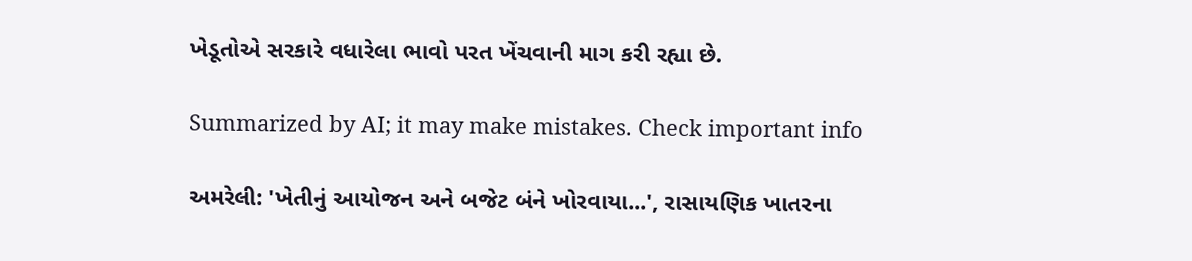ખેડૂતોએ સરકારે વધારેલા ભાવો પરત ખેંચવાની માગ કરી રહ્યા છે.

Summarized by AI; it may make mistakes. Check important info

અમરેલી: 'ખેતીનું આયોજન અને બજેટ બંને ખોરવાયા...', રાસાયણિક ખાતરના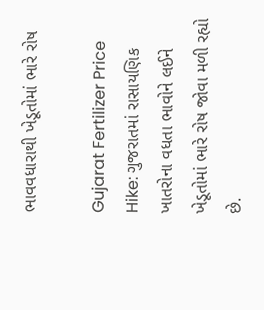ભાવવધારાથી ખેડૂતોમાં ભારે રોષ

Gujarat Fertilizer Price Hike: ગુજરાતમાં રાસાયણિક ખાતરોના વધતા ભાવોને લઈને ખેડૂતોમાં ભારે રોષ જોવા મળી રહ્યો છે.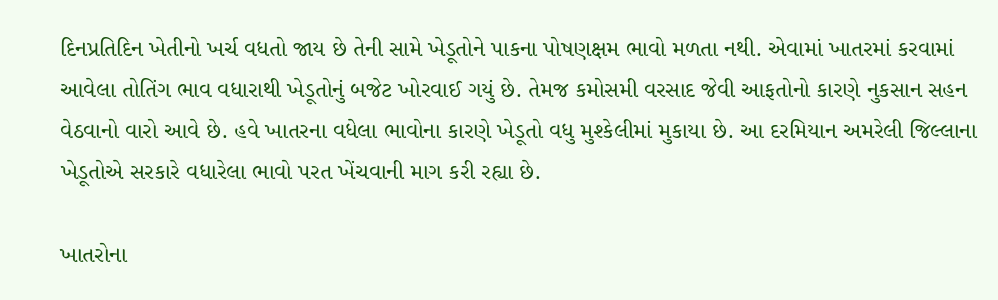દિનપ્રતિદિન ખેતીનો ખર્ચ વધતો જાય છે તેની સામે ખેડૂતોને પાકના પોષણક્ષમ ભાવો મળતા નથી. એવામાં ખાતરમાં કરવામાં આવેલા તોતિંગ ભાવ વધારાથી ખેડૂતોનું બજેટ ખોરવાઈ ગયું છે. તેમજ કમોસમી વરસાદ જેવી આફતોનો કારણે નુકસાન સહન વેઠવાનો વારો આવે છે. હવે ખાતરના વધેલા ભાવોના કારણે ખેડૂતો વધુ મુશ્કેલીમાં મુકાયા છે. આ દરમિયાન અમરેલી જિલ્લાના ખેડૂતોએ સરકારે વધારેલા ભાવો પરત ખેંચવાની માગ કરી રહ્યા છે.

ખાતરોના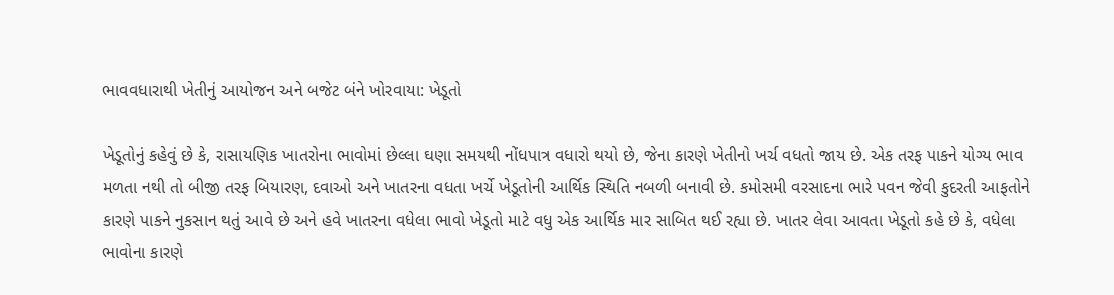ભાવવધારાથી ખેતીનું આયોજન અને બજેટ બંને ખોરવાયા: ખેડૂતો

ખેડૂતોનું કહેવું છે કે, રાસાયણિક ખાતરોના ભાવોમાં છેલ્લા ઘણા સમયથી નોંધપાત્ર વધારો થયો છે, જેના કારણે ખેતીનો ખર્ચ વધતો જાય છે. એક તરફ પાકને યોગ્ય ભાવ મળતા નથી તો બીજી તરફ બિયારણ, દવાઓ અને ખાતરના વધતા ખર્ચે ખેડૂતોની આર્થિક સ્થિતિ નબળી બનાવી છે. કમોસમી વરસાદના ભારે પવન જેવી કુદરતી આફતોને કારણે પાકને નુકસાન થતું આવે છે અને હવે ખાતરના વધેલા ભાવો ખેડૂતો માટે વધુ એક આર્થિક માર સાબિત થઈ રહ્યા છે. ખાતર લેવા આવતા ખેડૂતો કહે છે કે, વધેલા ભાવોના કારણે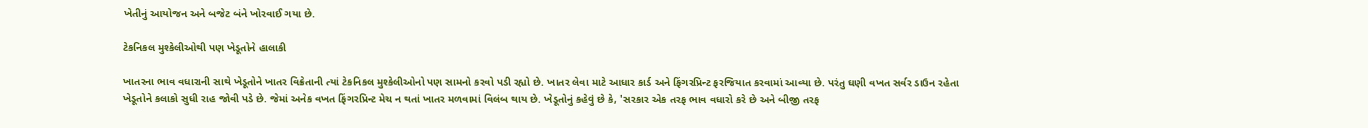ખેતીનું આયોજન અને બજેટ બંને ખોરવાઈ ગયા છે.

ટેકનિકલ મુશ્કેલીઓથી પણ ખેડૂતોને હાલાકી

ખાતરના ભાવ વધારાની સાથે ખેડૂતોને ખાતર વિક્રેતાની ત્યાં ટેકનિકલ મુશ્કેલીઓનો પણ સામનો કરવો પડી રહ્યો છે. ખાતર લેવા માટે આધાર કાર્ડ અને ફિંગરપ્રિન્ટ ફરજિયાત કરવામાં આવ્યા છે. પરંતુ ઘણી વખત સર્વર ડાઉન રહેતા ખેડૂતોને કલાકો સુધી રાહ જોવી પડે છે. જેમાં અનેક વખત ફિંગરપ્રિન્ટ મેચ ન થતાં ખાતર મળવામાં વિલંબ થાય છે. ખેડૂતોનું કહેવું છે કે, 'સરકાર એક તરફ ભાવ વધારો કરે છે અને બીજી તરફ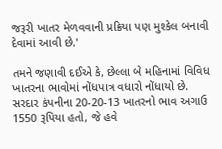જરૂરી ખાતર મેળવવાની પ્રક્રિયા પણ મુશ્કેલ બનાવી દેવામાં આવી છે.'

તમને જણાવી દઈએ કે, છેલ્લા બે મહિનામાં વિવિધ ખાતરના ભાવોમાં નોંધપાત્ર વધારો નોંધાયો છે. સરદાર કંપનીના 20-20-13 ખાતરનો ભાવ અગાઉ 1550 રૂપિયા હતો, જે હવે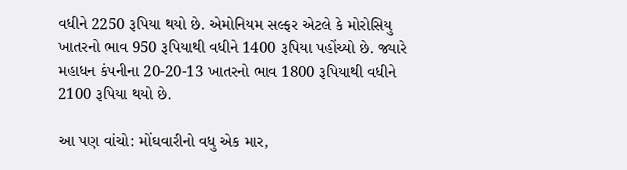વધીને 2250 રૂપિયા થયો છે. એમોનિયમ સલ્ફર એટલે કે મોરોસિયુ ખાતરનો ભાવ 950 રૂપિયાથી વધીને 1400 રૂપિયા પહોંચ્યો છે. જ્યારે મહાધન કંપનીના 20-20-13 ખાતરનો ભાવ 1800 રૂપિયાથી વધીને 2100 રૂપિયા થયો છે.

આ પણ વાંચો: મોંઘવારીનો વધુ એક માર,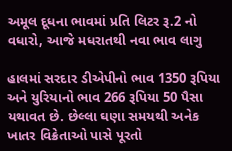અમૂલ દૂધના ભાવમાં પ્રતિ લિટર રૂ.2 નો વધારો, આજે મધરાતથી નવા ભાવ લાગુ

હાલમાં સરદાર ડીએપીનો ભાવ 1350 રૂપિયા અને યુરિયાનો ભાવ 266 રૂપિયા 50 પૈસા યથાવત છે. છેલ્લા ઘણા સમયથી અનેક ખાતર વિક્રેતાઓ પાસે પૂરતો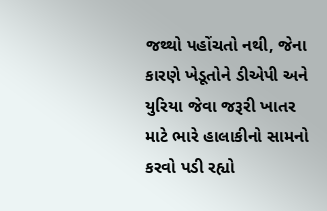જથ્થો પહોંચતો નથી, જેના કારણે ખેડૂતોને ડીએપી અને યુરિયા જેવા જરૂરી ખાતર માટે ભારે હાલાકીનો સામનો કરવો પડી રહ્યો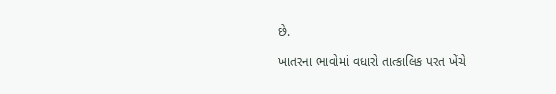છે.

ખાતરના ભાવોમાં વધારો તાત્કાલિક પરત ખેંચે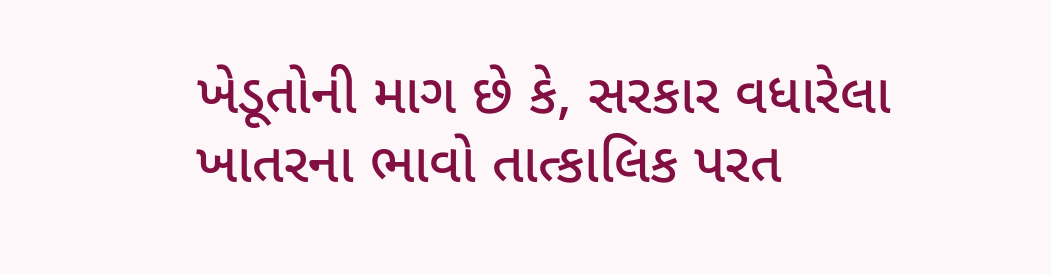ખેડૂતોની માગ છે કે, સરકાર વધારેલા ખાતરના ભાવો તાત્કાલિક પરત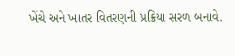ખેંચે અને ખાતર વિતરણની પ્રક્રિયા સરળ બનાવે.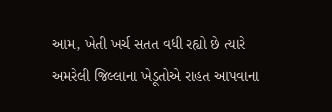આમ, ખેતી ખર્ચ સતત વધી રહ્યો છે ત્યારે અમરેલી જિલ્લાના ખેડૂતોએ રાહત આપવાના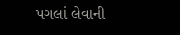પગલાં લેવાની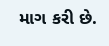માગ કરી છે.